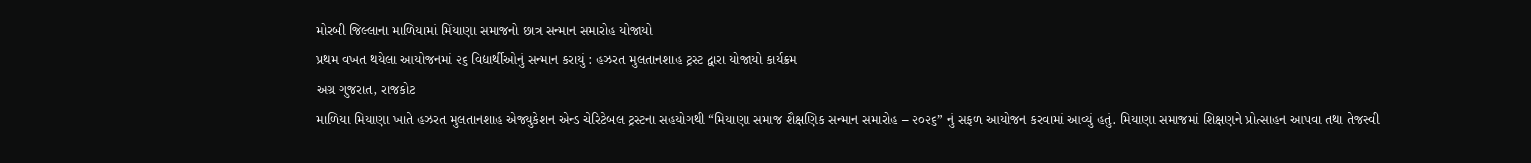મોરબી જિલ્લાના માળિયામાં મિંયાણા સમાજનો છાત્ર સન્માન સમારોહ યોજાયો
પ્રથમ વખત થયેલા આયોજનમાં ૨૬ વિદ્યાર્થીઓનું સન્માન કરાયું : હઝરત મુલતાનશાહ ટ્રસ્ટ દ્વારા યોજાયો કાર્યક્રમ
અગ્ર ગુજરાત, રાજકોટ
માળિયા મિયાણા ખાતે હઝરત મુલતાનશાહ એજ્યુકેશન એન્ડ ચેરિટેબલ ટ્રસ્ટના સહયોગથી “મિયાણા સમાજ શૈક્ષણિક સન્માન સમારોહ – ૨૦૨૬” નું સફળ આયોજન કરવામાં આવ્યું હતું. મિયાણા સમાજમાં શિક્ષણને પ્રોત્સાહન આપવા તથા તેજસ્વી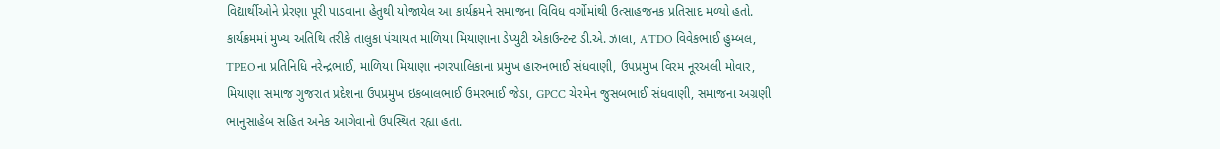વિદ્યાર્થીઓને પ્રેરણા પૂરી પાડવાના હેતુથી યોજાયેલ આ કાર્યક્રમને સમાજના વિવિધ વર્ગોમાંથી ઉત્સાહજનક પ્રતિસાદ મળ્યો હતો.
કાર્યક્રમમાં મુખ્ય અતિથિ તરીકે તાલુકા પંચાયત માળિયા મિયાણાના ડેપ્યુટી એકાઉન્ટન્ટ ડી.એ. ઝાલા, ATDO વિવેકભાઈ હુમ્બલ, TPEOના પ્રતિનિધિ નરેન્દ્રભાઈ, માળિયા મિયાણા નગરપાલિકાના પ્રમુખ હારુનભાઈ સંધવાણી, ઉપપ્રમુખ વિરમ નૂરઅલી મોવાર, મિયાણા સમાજ ગુજરાત પ્રદેશના ઉપપ્રમુખ ઇકબાલભાઈ ઉમરભાઈ જેડા, GPCC ચેરમેન જુસબભાઈ સંધવાણી, સમાજના અગ્રણી ભાનુસાહેબ સહિત અનેક આગેવાનો ઉપસ્થિત રહ્યા હતા.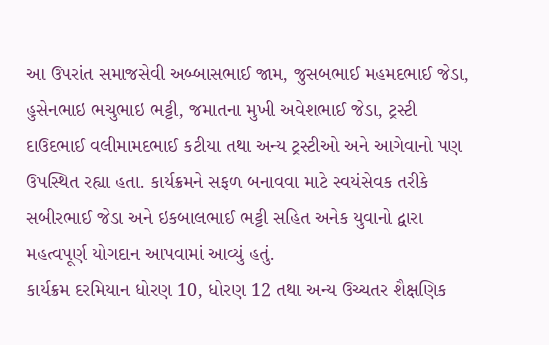આ ઉપરાંત સમાજસેવી અબ્બાસભાઈ જામ, જુસબભાઈ મહમદભાઈ જેડા, હુસેનભાઇ ભચુભાઇ ભટ્ટી, જમાતના મુખી અવેશભાઈ જેડા, ટ્રસ્ટી દાઉદભાઈ વલીમામદભાઈ કટીયા તથા અન્ય ટ્રસ્ટીઓ અને આગેવાનો પણ ઉપસ્થિત રહ્યા હતા. કાર્યક્રમને સફળ બનાવવા માટે સ્વયંસેવક તરીકે સબીરભાઈ જેડા અને ઇકબાલભાઈ ભટ્ટી સહિત અનેક યુવાનો દ્વારા મહત્વપૂર્ણ યોગદાન આપવામાં આવ્યું હતું.
કાર્યક્રમ દરમિયાન ધોરણ 10, ધોરણ 12 તથા અન્ય ઉચ્ચતર શૈક્ષણિક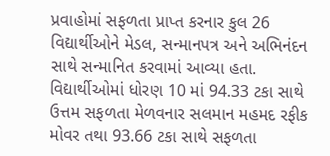પ્રવાહોમાં સફળતા પ્રાપ્ત કરનાર કુલ 26 વિદ્યાર્થીઓને મેડલ, સન્માનપત્ર અને અભિનંદન સાથે સન્માનિત કરવામાં આવ્યા હતા.
વિદ્યાર્થીઓમાં ધોરણ 10 માં 94.33 ટકા સાથે ઉત્તમ સફળતા મેળવનાર સલમાન મહમદ રફીક મોવર તથા 93.66 ટકા સાથે સફળતા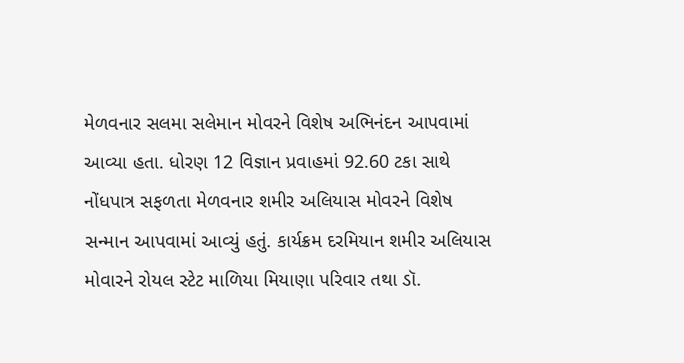મેળવનાર સલમા સલેમાન મોવરને વિશેષ અભિનંદન આપવામાં આવ્યા હતા. ધોરણ 12 વિજ્ઞાન પ્રવાહમાં 92.60 ટકા સાથે નોંધપાત્ર સફળતા મેળવનાર શમીર અલિયાસ મોવરને વિશેષ સન્માન આપવામાં આવ્યું હતું. કાર્યક્રમ દરમિયાન શમીર અલિયાસ મોવારને રોયલ સ્ટેટ માળિયા મિયાણા પરિવાર તથા ડૉ.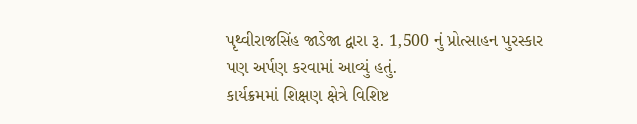પૃથ્વીરાજસિંહ જાડેજા દ્વારા રૂ. 1,500 નું પ્રોત્સાહન પુરસ્કાર પણ અર્પણ કરવામાં આવ્યું હતું.
કાર્યક્રમમાં શિક્ષણ ક્ષેત્રે વિશિષ્ટ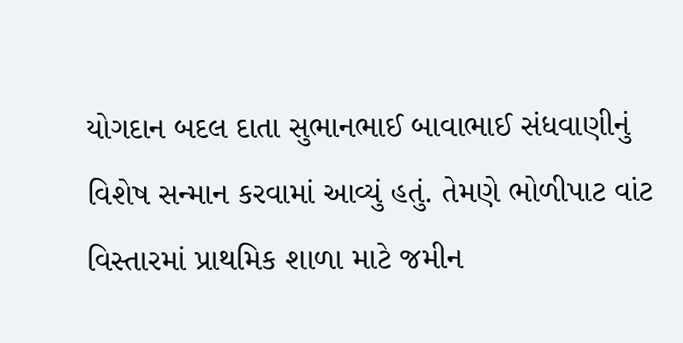યોગદાન બદલ દાતા સુભાનભાઈ બાવાભાઈ સંધવાણીનું વિશેષ સન્માન કરવામાં આવ્યું હતું. તેમણે ભોળીપાટ વાંટ વિસ્તારમાં પ્રાથમિક શાળા માટે જમીન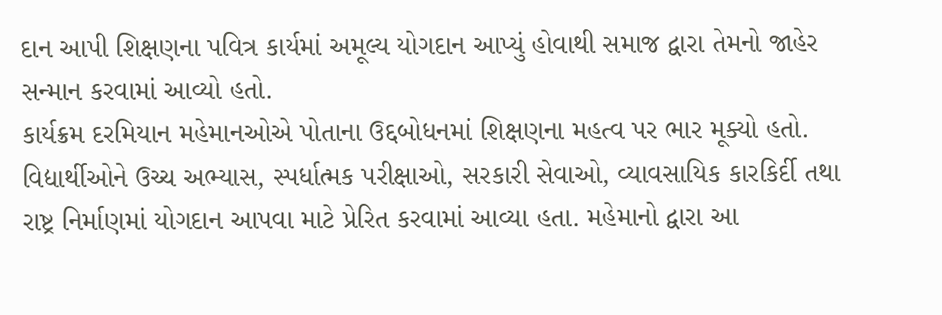દાન આપી શિક્ષણના પવિત્ર કાર્યમાં અમૂલ્ય યોગદાન આપ્યું હોવાથી સમાજ દ્વારા તેમનો જાહેર સન્માન કરવામાં આવ્યો હતો.
કાર્યક્રમ દરમિયાન મહેમાનઓએ પોતાના ઉદ્દબોધનમાં શિક્ષણના મહત્વ પર ભાર મૂક્યો હતો. વિદ્યાર્થીઓને ઉચ્ચ અભ્યાસ, સ્પર્ધાત્મક પરીક્ષાઓ, સરકારી સેવાઓ, વ્યાવસાયિક કારકિર્દી તથા રાષ્ટ્ર નિર્માણમાં યોગદાન આપવા માટે પ્રેરિત કરવામાં આવ્યા હતા. મહેમાનો દ્વારા આ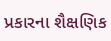પ્રકારના શૈક્ષણિક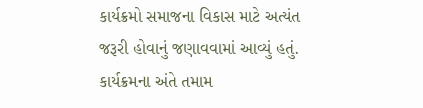કાર્યક્રમો સમાજના વિકાસ માટે અત્યંત જરૂરી હોવાનું જણાવવામાં આવ્યું હતું.
કાર્યક્રમના અંતે તમામ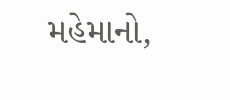મહેમાનો,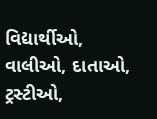વિદ્યાર્થીઓ, વાલીઓ, દાતાઓ, ટ્રસ્ટીઓ,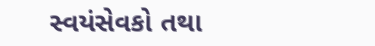સ્વયંસેવકો તથા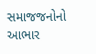સમાજજનોનો આભાર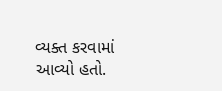વ્યક્ત કરવામાં આવ્યો હતો.